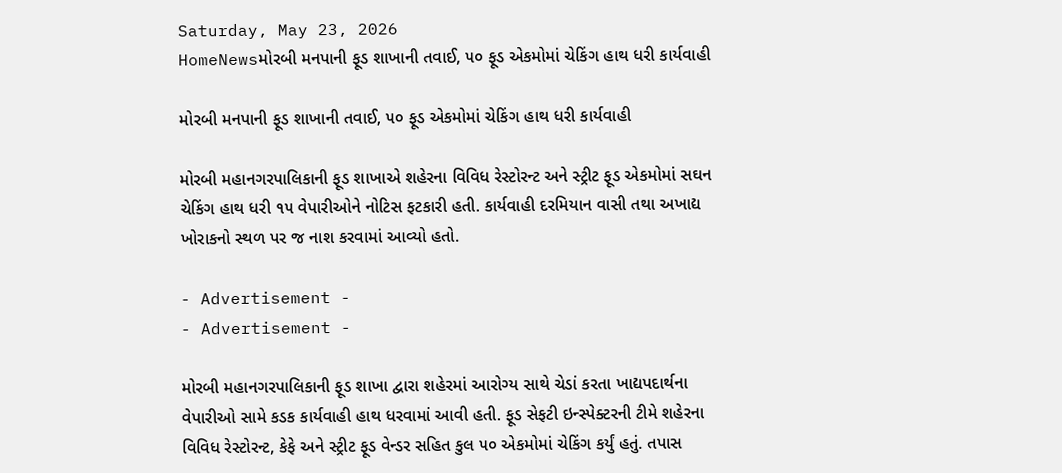Saturday, May 23, 2026
HomeNewsમોરબી મનપાની ફૂડ શાખાની તવાઈ, ૫૦ ફૂડ એકમોમાં ચેકિંગ હાથ ધરી કાર્યવાહી

મોરબી મનપાની ફૂડ શાખાની તવાઈ, ૫૦ ફૂડ એકમોમાં ચેકિંગ હાથ ધરી કાર્યવાહી

મોરબી મહાનગરપાલિકાની ફૂડ શાખાએ શહેરના વિવિધ રેસ્ટોરન્ટ અને સ્ટ્રીટ ફૂડ એકમોમાં સઘન ચેકિંગ હાથ ધરી ૧૫ વેપારીઓને નોટિસ ફટકારી હતી. કાર્યવાહી દરમિયાન વાસી તથા અખાદ્ય ખોરાકનો સ્થળ પર જ નાશ કરવામાં આવ્યો હતો.

- Advertisement -
- Advertisement -

મોરબી મહાનગરપાલિકાની ફૂડ શાખા દ્વારા શહેરમાં આરોગ્ય સાથે ચેડાં કરતા ખાદ્યપદાર્થના વેપારીઓ સામે કડક કાર્યવાહી હાથ ધરવામાં આવી હતી. ફૂડ સેફટી ઇન્સ્પેક્ટરની ટીમે શહેરના વિવિધ રેસ્ટોરન્ટ, કેફે અને સ્ટ્રીટ ફૂડ વેન્ડર સહિત કુલ ૫૦ એકમોમાં ચેકિંગ કર્યું હતું. તપાસ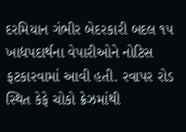દરમિયાન ગંભીર બેદરકારી બદલ ૧૫ ખાદ્યપદાર્થના વેપારીઓને નોટિસ ફટકારવામાં આવી હતી. રવાપર રોડ સ્થિત કેફે ચોકો ક્રેઝમાંથી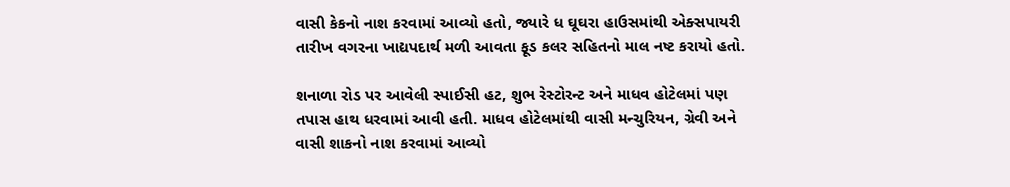વાસી કેકનો નાશ કરવામાં આવ્યો હતો, જ્યારે ધ ઘૂઘરા હાઉસમાંથી એક્સપાયરી તારીખ વગરના ખાદ્યપદાર્થ મળી આવતા ફૂડ કલર સહિતનો માલ નષ્ટ કરાયો હતો.

શનાળા રોડ પર આવેલી સ્પાઈસી હટ, શુભ રેસ્ટોરન્ટ અને માધવ હોટેલમાં પણ તપાસ હાથ ધરવામાં આવી હતી. માધવ હોટેલમાંથી વાસી મન્ચુરિયન, ગ્રેવી અને વાસી શાકનો નાશ કરવામાં આવ્યો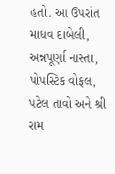હતો. આ ઉપરાંત માધવ દાબેલી, અન્નપૂર્ણા નાસ્તા, પોપસ્ટિક વોફલ, પટેલ તાવો અને શ્રી રામ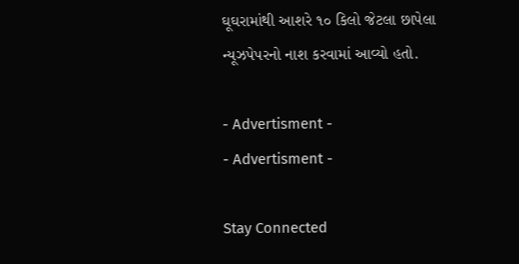ઘૂઘરામાંથી આશરે ૧૦ કિલો જેટલા છાપેલા ન્યૂઝપેપરનો નાશ કરવામાં આવ્યો હતો.

- Advertisment -
- Advertisment -

Stay Connected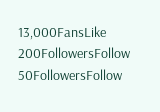13,000FansLike
200FollowersFollow
50FollowersFollow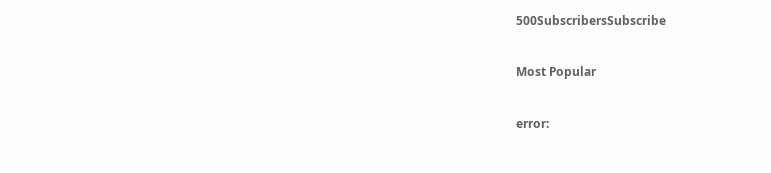500SubscribersSubscribe

Most Popular

error: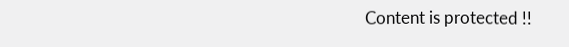Content is protected !!